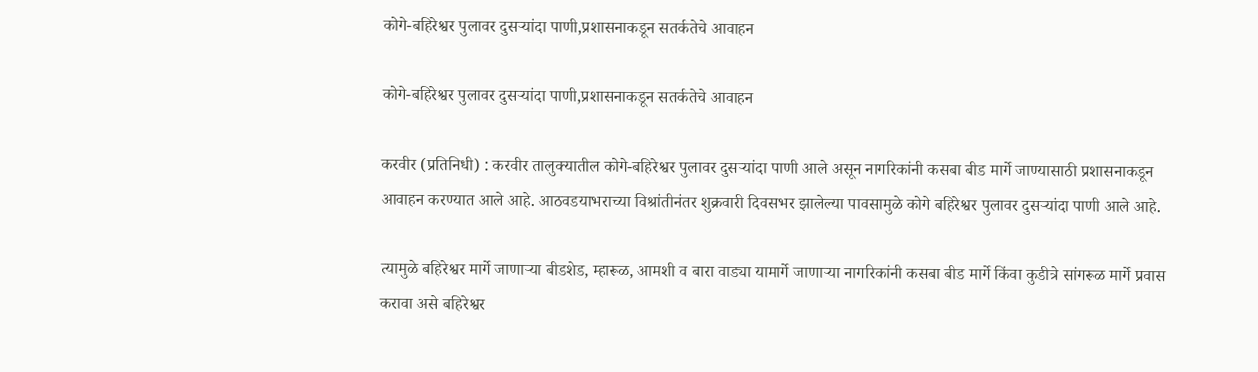कोगे-बहिरेश्वर पुलावर दुसऱ्यांदा पाणी,प्रशासनाकडून सतर्कतेचे आवाहन

कोगे-बहिरेश्वर पुलावर दुसऱ्यांदा पाणी,प्रशासनाकडून सतर्कतेचे आवाहन

करवीर (प्रतिनिधी) : करवीर तालुक्यातील कोगे-बहिरेश्वर पुलावर दुसऱ्यांदा पाणी आले असून नागरिकांनी कसबा बीड मार्गे जाण्यासाठी प्रशासनाकडून आवाहन करण्यात आले आहे. आठवडयाभराच्या विश्रांतीनंतर शुक्रवारी दिवसभर झालेल्या पावसामुळे कोगे बहिरेश्वर पुलावर दुसऱ्यांदा पाणी आले आहे.

त्यामुळे बहिरेश्वर मार्गे जाणाऱ्या बीडशेड, म्हारूळ, आमशी व बारा वाड्या यामार्गे जाणाऱ्या नागरिकांनी कसबा बीड मार्गे किंवा कुडीत्रे सांगरूळ मार्गे प्रवास करावा असे बहिरेश्वर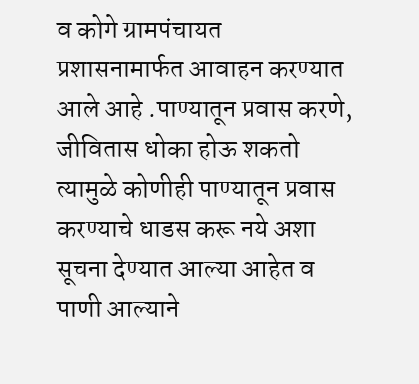व कोगे ग्रामपंचायत प्रशासनामार्फत आवाहन करण्यात आले आहे .पाण्यातून प्रवास करणे, जीवितास धोका होऊ शकतो त्यामुळे कोणीही पाण्यातून प्रवास करण्याचे धाडस करू नये अशा सूचना देण्यात आल्या आहेत व पाणी आल्याने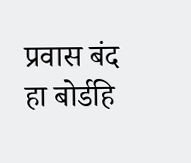प्रवास बंद हा बोर्डहि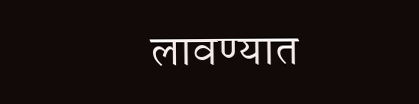लावण्यात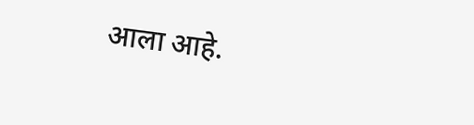आला आहे.